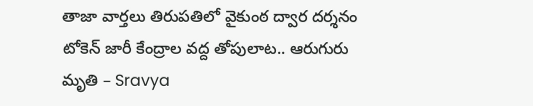తాజా వార్తలు తిరుపతిలో వైకుంఠ ద్వార దర్శనం టోకెన్ జారీ కేంద్రాల వద్ద తోపులాట.. ఆరుగురు మృతి – Sravya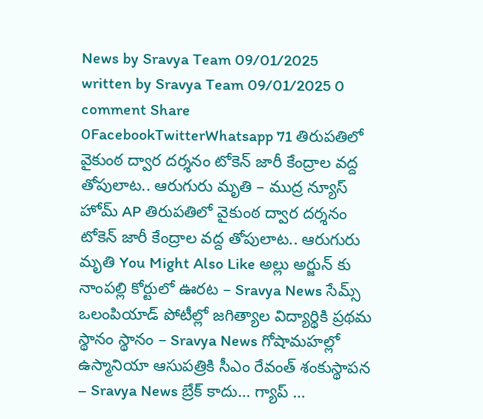News by Sravya Team 09/01/2025 written by Sravya Team 09/01/2025 0 comment Share 0FacebookTwitterWhatsapp 71 తిరుపతిలో వైకుంఠ ద్వార దర్శనం టోకెన్ జారీ కేంద్రాల వద్ద తోపులాట.. ఆరుగురు మృతి – ముద్ర న్యూస్ హోమ్ AP తిరుపతిలో వైకుంఠ ద్వార దర్శనం టోకెన్ జారీ కేంద్రాల వద్ద తోపులాట.. ఆరుగురు మృతి You Might Also Like అల్లు అర్జున్ కు నాంపల్లి కోర్టులో ఊరట – Sravya News సేమ్స్ ఒలంపియాడ్ పోటీల్లో జగిత్యాల విద్యార్థికి ప్రథమ స్థానం స్థానం – Sravya News గోషామహల్లో ఉస్మానియా ఆసుపత్రికి సీఎం రేవంత్ శంకుస్థాపన – Sravya News బ్రేక్ కాదు… గ్యాప్ …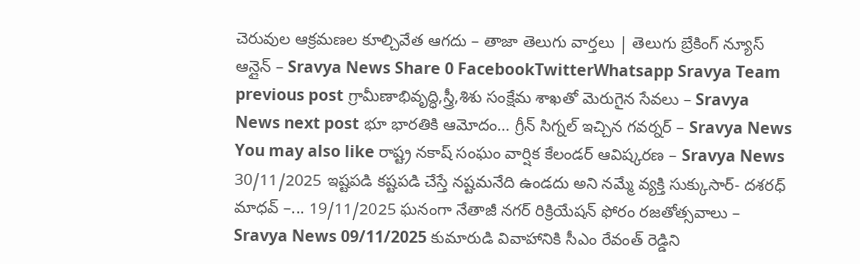చెరువుల ఆక్రమణల కూల్చివేత ఆగదు – తాజా తెలుగు వార్తలు | తెలుగు బ్రేకింగ్ న్యూస్ ఆన్లైన్ – Sravya News Share 0 FacebookTwitterWhatsapp Sravya Team previous post గ్రామీణాభివృద్ధి,స్త్రీ,శిశు సంక్షేమ శాఖతో మెరుగైన సేవలు – Sravya News next post భూ భారతికి ఆమోదం… గ్రీన్ సిగ్నల్ ఇచ్చిన గవర్నర్ – Sravya News You may also like రాష్ట్ర నకాష్ సంఘం వార్షిక కేలండర్ ఆవిష్కరణ – Sravya News 30/11/2025 ఇష్టపడి కష్టపడి చేస్తే నష్టమనేది ఉండదు అని నమ్మే వ్యక్తి సుక్కుసార్- దశరధ్ మాధవ్ –... 19/11/2025 ఘనంగా నేతాజీ నగర్ రిక్రియేషన్ ఫోరం రజతోత్సవాలు – Sravya News 09/11/2025 కుమారుడి వివాహానికి సీఎం రేవంత్ రెడ్డిని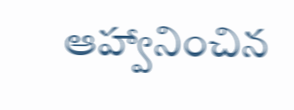ఆహ్వానించిన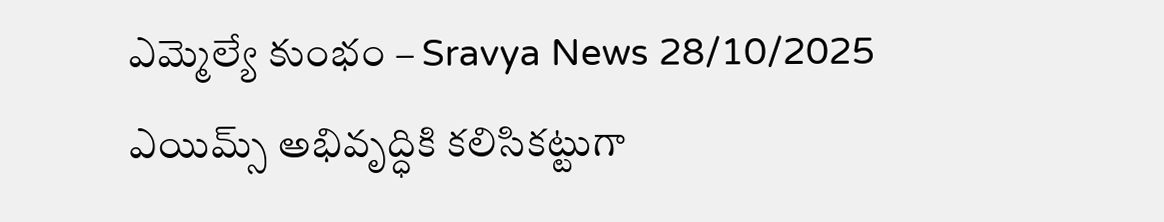ఎమ్మెల్యే కుంభం – Sravya News 28/10/2025 ఎయిమ్స్ అభివృద్ధికి కలిసికట్టుగా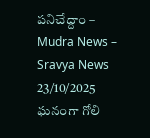పనిచేద్దాం – Mudra News – Sravya News 23/10/2025 ఘనంగా గోలి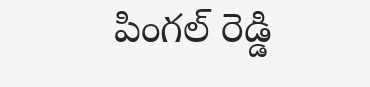పింగల్ రెడ్డి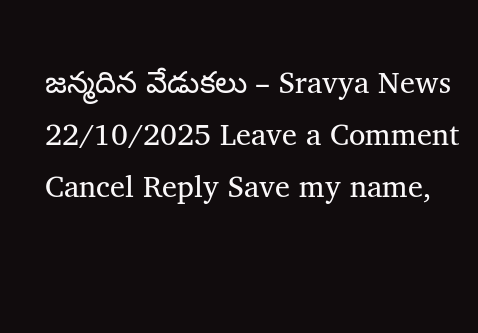జన్మదిన వేడుకలు – Sravya News 22/10/2025 Leave a Comment Cancel Reply Save my name,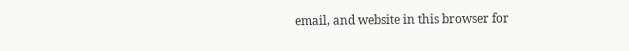email, and website in this browser for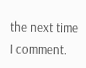the next time I comment.